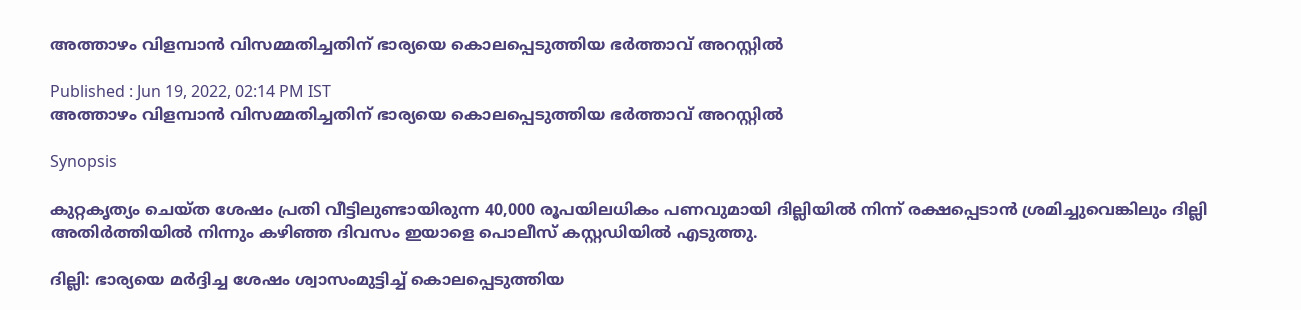അത്താഴം വിളമ്പാന്‍ വിസമ്മതിച്ചതിന് ഭാര്യയെ കൊലപ്പെടുത്തിയ ഭര്‍ത്താവ് അറസ്റ്റില്‍

Published : Jun 19, 2022, 02:14 PM IST
അത്താഴം വിളമ്പാന്‍ വിസമ്മതിച്ചതിന് ഭാര്യയെ കൊലപ്പെടുത്തിയ ഭര്‍ത്താവ് അറസ്റ്റില്‍

Synopsis

കുറ്റകൃത്യം ചെയ്ത ശേഷം പ്രതി വീട്ടിലുണ്ടായിരുന്ന 40,000 രൂപയിലധികം പണവുമായി ദില്ലിയില്‍ നിന്ന് രക്ഷപ്പെടാൻ ശ്രമിച്ചുവെങ്കിലും ദില്ലി അതിര്‍ത്തിയില്‍ നിന്നും കഴിഞ്ഞ ദിവസം ഇയാളെ പൊലീസ് കസ്റ്റഡിയില്‍ എടുത്തു.

ദില്ലി: ഭാര്യയെ മര്‍ദ്ദിച്ച ശേഷം ശ്വാസംമുട്ടിച്ച് കൊലപ്പെടുത്തിയ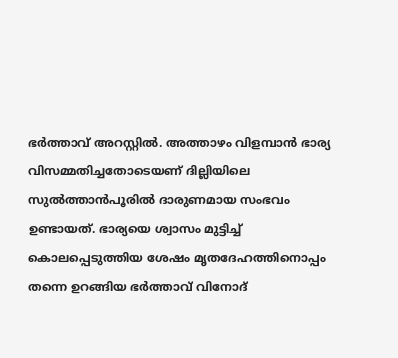ഭര്‍ത്താവ് അറസ്റ്റില്‍. അത്താഴം വിളമ്പാൻ ഭാര്യ വിസമ്മതിച്ചതോടെയണ് ദില്ലിയിലെ സുൽത്താൻപൂരില്‍ ദാരുണമായ സംഭവം ഉണ്ടായത്. ഭാര്യയെ ശ്വാസം മുട്ടിച്ച് കൊലപ്പെടുത്തിയ ശേഷം മൃതദേഹത്തിനൊപ്പം തന്നെ ഉറങ്ങിയ ഭര്‍ത്താവ് വിനോദ്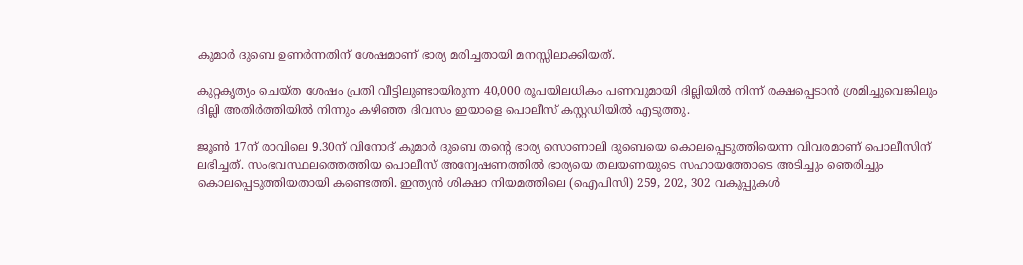കുമാർ ദുബെ ഉണർന്നതിന് ശേഷമാണ് ഭാര്യ മരിച്ചതായി മനസ്സിലാക്കിയത്.

കുറ്റകൃത്യം ചെയ്ത ശേഷം പ്രതി വീട്ടിലുണ്ടായിരുന്ന 40,000 രൂപയിലധികം പണവുമായി ദില്ലിയില്‍ നിന്ന് രക്ഷപ്പെടാൻ ശ്രമിച്ചുവെങ്കിലും ദില്ലി അതിര്‍ത്തിയില്‍ നിന്നും കഴിഞ്ഞ ദിവസം ഇയാളെ പൊലീസ് കസ്റ്റഡിയില്‍ എടുത്തു.

ജൂൺ 17ന് രാവിലെ 9.30ന് വിനോദ് കുമാർ ദുബെ തന്റെ ഭാര്യ സൊണാലി ദുബെയെ കൊലപ്പെടുത്തിയെന്ന വിവരമാണ് പൊലീസിന് ലഭിച്ചത്. സംഭവസ്ഥലത്തെത്തിയ പൊലീസ് അന്വേഷണത്തിൽ ഭാര്യയെ തലയണയുടെ സഹായത്തോടെ അടിച്ചും ഞെരിച്ചും കൊലപ്പെടുത്തിയതായി കണ്ടെത്തി. ഇന്ത്യൻ ശിക്ഷാ നിയമത്തിലെ (ഐപിസി) 259, 202, 302 വകുപ്പുകൾ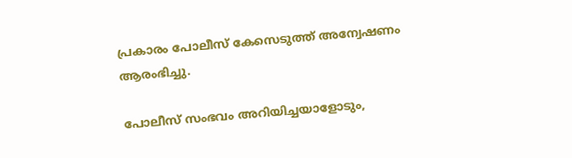പ്രകാരം പോലീസ് കേസെടുത്ത് അന്വേഷണം ആരംഭിച്ചു.

പോലീസ് സംഭവം അറിയിച്ചയാളോടും,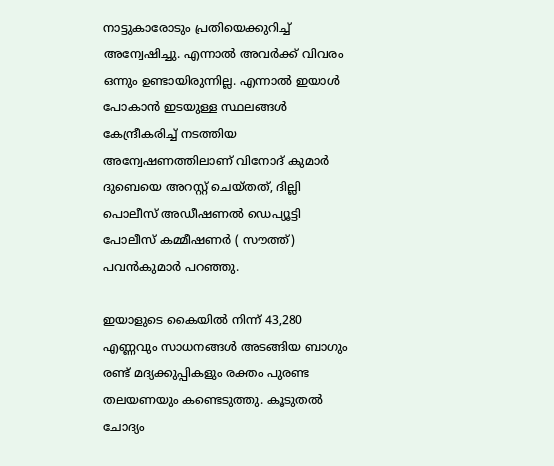നാട്ടുകാരോടും പ്രതിയെക്കുറിച്ച് അന്വേഷിച്ചു. എന്നാല്‍ അവര്‍ക്ക് വിവരം ഒന്നും ഉണ്ടായിരുന്നില്ല. എന്നാല്‍ ഇയാള്‍ പോകാന്‍ ഇടയുള്ള സ്ഥലങ്ങള്‍ കേന്ദ്രീകരിച്ച് നടത്തിയ അന്വേഷണത്തിലാണ് വിനോദ് കുമാർ ദുബെയെ അറസ്റ്റ് ചെയ്തത്, ദില്ലി പൊലീസ് അഡീഷണൽ ഡെപ്യൂട്ടി പോലീസ് കമ്മീഷണർ ( സൗത്ത്) പവൻകുമാർ പറഞ്ഞു.

ഇയാളുടെ കൈയിൽ നിന്ന് 43,280 എണ്ണവും സാധനങ്ങൾ അടങ്ങിയ ബാഗും രണ്ട് മദ്യക്കുപ്പികളും രക്തം പുരണ്ട തലയണയും കണ്ടെടുത്തു. കൂടുതൽ ചോദ്യം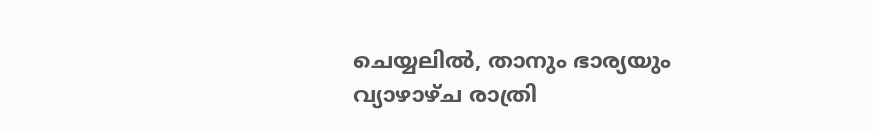ചെയ്യലിൽ, താനും ഭാര്യയും വ്യാഴാഴ്ച രാത്രി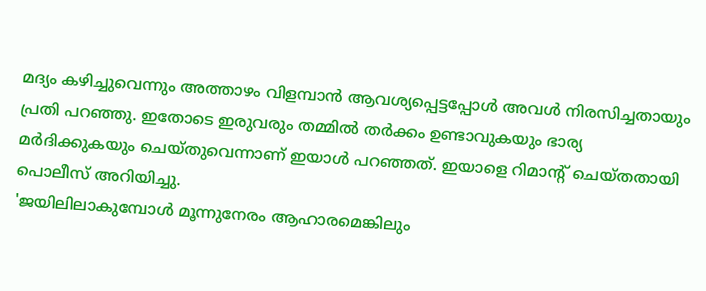മദ്യം കഴിച്ചുവെന്നും അത്താഴം വിളമ്പാൻ ആവശ്യപ്പെട്ടപ്പോൾ അവൾ നിരസിച്ചതായും പ്രതി പറഞ്ഞു. ഇതോടെ ഇരുവരും തമ്മിൽ തർക്കം ഉണ്ടാവുകയും ഭാര്യ മർദിക്കുകയും ചെയ്തുവെന്നാണ് ഇയാള്‍ പറഞ്ഞത്. ഇയാളെ റിമാന്‍റ് ചെയ്തതായി പൊലീസ് അറിയിച്ചു.
'ജയിലിലാകുമ്പോൾ മൂന്നുനേരം ആഹാരമെങ്കിലും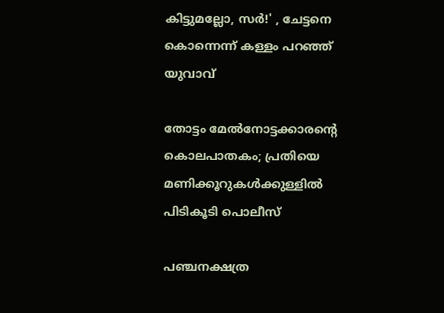കിട്ടുമല്ലോ, സർ!' , ചേട്ടനെ കൊന്നെന്ന് കള്ളം പറഞ്ഞ് യുവാവ്

തോട്ടം മേല്‍നോട്ടക്കാരന്‍റെ കൊലപാതകം; പ്രതിയെ മണിക്കൂറുകള്‍ക്കുള്ളില്‍ പിടികൂടി പൊലീസ്

പഞ്ചനക്ഷത്ര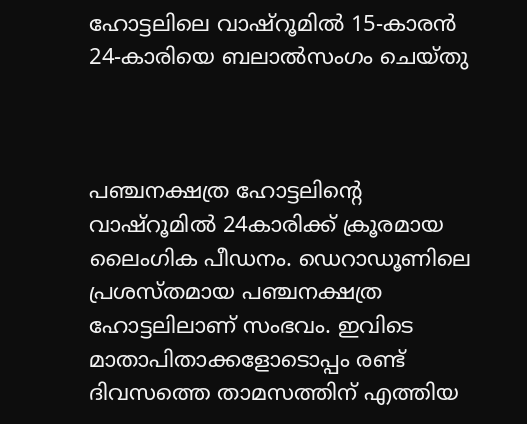ഹോട്ടലിലെ വാഷ്‌റൂമില്‍ 15-കാരന്‍ 24-കാരിയെ ബലാല്‍സംഗം ചെയ്തു



പഞ്ചനക്ഷത്ര ഹോട്ടലിന്റെ വാഷ്‌റൂമില്‍ 24കാരിക്ക് ക്രൂരമായ ലൈംഗിക പീഡനം. ഡെറാഡൂണിലെ പ്രശസ്തമായ പഞ്ചനക്ഷത്ര ഹോട്ടലിലാണ് സംഭവം. ഇവിടെ മാതാപിതാക്കളോടൊപ്പം രണ്ട് ദിവസത്തെ താമസത്തിന് എത്തിയ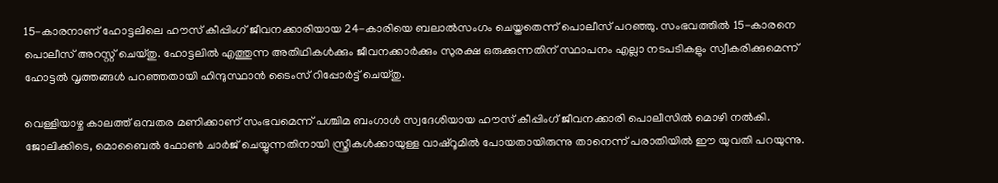15-കാരനാണ് ഹോട്ടലിലെ ഹൗസ് കീപ്പിംഗ് ജീവനക്കാരിയായ 24-കാരിയെ ബലാല്‍സംഗം ചെയ്തതെന്ന് പൊലീസ് പറഞ്ഞു. സംഭവത്തില്‍ 15-കാരനെ പൊലീസ് അറസ്റ്റ് ചെയ്തു. ഹോട്ടലില്‍ എത്തുന്ന അതിഥികള്‍ക്കും ജീവനക്കാര്‍ക്കും സുരക്ഷ ഒരുക്കുന്നതിന് സ്ഥാപനം എല്ലാ നടപടികളും സ്വീകരിക്കുമെന്ന് ഹോട്ടല്‍ വൃത്തങ്ങള്‍ പറഞ്ഞതായി ഹിന്ദുസ്ഥാന്‍ ടൈംസ് റിപ്പോര്‍ട്ട് ചെയ്തു.

വെള്ളിയാഴ്ച കാലത്ത് ഒമ്പതര മണിക്കാണ് സംഭവമെന്ന് പശ്ചിമ ബംഗാള്‍ സ്വദേശിയായ ഹൗസ് കീപ്പിംഗ് ജീവനക്കാരി പൊലീസില്‍ മൊഴി നല്‍കി. ജോലിക്കിടെ, മൊബൈല്‍ ഫോണ്‍ ചാര്‍ജ് ചെയ്യുന്നതിനായി സ്ത്രീകള്‍ക്കായുള്ള വാഷ്‌റൂമില്‍ പോയതായിരുന്നു താനെന്ന് പരാതിയില്‍ ഈ യുവതി പറയുന്നു.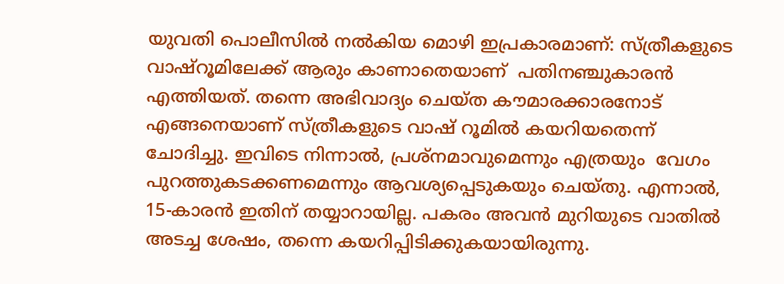യുവതി പൊലീസില്‍ നല്‍കിയ മൊഴി ഇപ്രകാരമാണ്: സ്ത്രീകളുടെ വാഷ്‌റൂമിലേക്ക് ആരും കാണാതെയാണ്  പതിനഞ്ചുകാരന്‍ എത്തിയത്. തന്നെ അഭിവാദ്യം ചെയ്ത കൗമാരക്കാരനോട് എങ്ങനെയാണ് സ്ത്രീകളുടെ വാഷ് റൂമില്‍ കയറിയതെന്ന്  ചോദിച്ചു. ഇവിടെ നിന്നാല്‍, പ്രശ്‌നമാവുമെന്നും എത്രയും  വേഗം പുറത്തുകടക്കണമെന്നും ആവശ്യപ്പെടുകയും ചെയ്തു. എന്നാല്‍, 15-കാരന്‍ ഇതിന് തയ്യാറായില്ല. പകരം അവന്‍ മുറിയുടെ വാതില്‍ അടച്ച ശേഷം, തന്നെ കയറിപ്പിടിക്കുകയായിരുന്നു.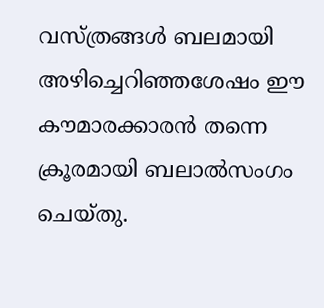വസ്ത്രങ്ങള്‍ ബലമായി അഴിച്ചെറിഞ്ഞശേഷം ഈ കൗമാരക്കാരന്‍ തന്നെ ക്രൂരമായി ബലാല്‍സംഗം ചെയ്തു.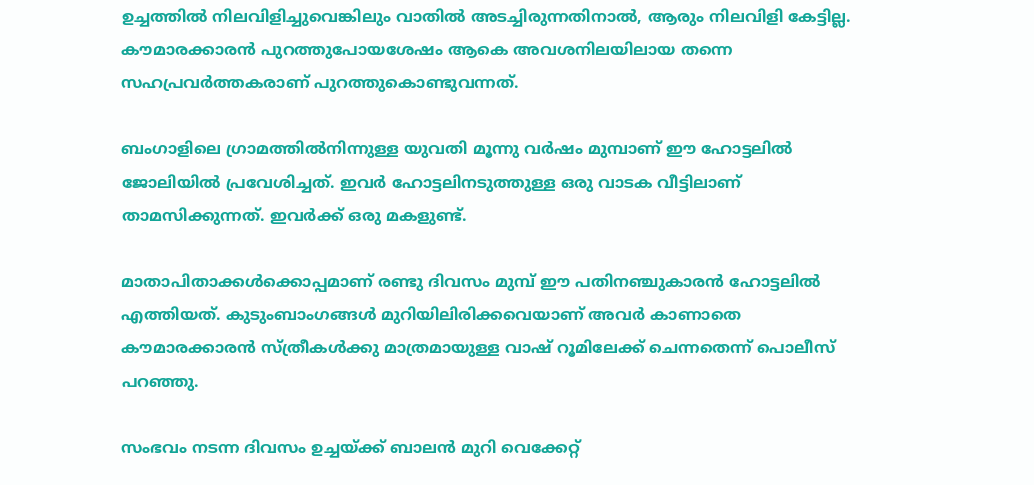ഉച്ചത്തില്‍ നിലവിളിച്ചുവെങ്കിലും വാതില്‍ അടച്ചിരുന്നതിനാല്‍, ആരും നിലവിളി കേട്ടില്ല. കൗമാരക്കാരന്‍ പുറത്തുപോയശേഷം ആകെ അവശനിലയിലായ തന്നെ സഹപ്രവര്‍ത്തകരാണ് പുറത്തുകൊണ്ടുവന്നത്.

ബംഗാളിലെ ഗ്രാമത്തില്‍നിന്നുള്ള യുവതി മൂന്നു വര്‍ഷം മുമ്പാണ് ഈ ഹോട്ടലില്‍ ജോലിയില്‍ പ്രവേശിച്ചത്. ഇവര്‍ ഹോട്ടലിനടുത്തുള്ള ഒരു വാടക വീട്ടിലാണ് താമസിക്കുന്നത്. ഇവര്‍ക്ക് ഒരു മകളുണ്ട്.

മാതാപിതാക്കള്‍ക്കൊപ്പമാണ് രണ്ടു ദിവസം മുമ്പ് ഈ പതിനഞ്ചുകാരന്‍ ഹോട്ടലില്‍ എത്തിയത്. കുടുംബാംഗങ്ങള്‍ മുറിയിലിരിക്കവെയാണ് അവര്‍ കാണാതെ കൗമാരക്കാരന്‍ സ്ത്രീകള്‍ക്കു മാത്രമായുള്ള വാഷ് റൂമിലേക്ക് ചെന്നതെന്ന് പൊലീസ് പറഞ്ഞു.

സംഭവം നടന്ന ദിവസം ഉച്ചയ്ക്ക് ബാലന്‍ മുറി വെക്കേറ്റ്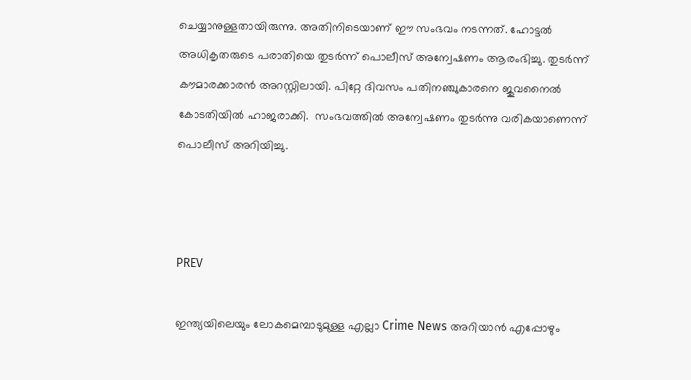ചെയ്യാനുള്ളതായിരുന്നു. അതിനിടെയാണ് ഈ സംഭവം നടന്നത്. ഹോട്ടല്‍ അധികൃതരുടെ പരാതിയെ തുടര്‍ന്ന് പൊലീസ് അന്വേഷണം ആരംഭിച്ചു. തുടര്‍ന്ന് കൗമാരക്കാരന്‍ അറസ്റ്റിലായി. പിറ്റേ ദിവസം പതിനഞ്ചുകാരനെ ജുവനൈല്‍ കോടതിയില്‍ ഹാജരാക്കി.  സംഭവത്തില്‍ അന്വേഷണം തുടര്‍ന്നു വരികയാണെന്ന് പൊലീസ് അറിയിച്ചു.



PREV

ഇന്ത്യയിലെയും ലോകമെമ്പാടുമുള്ള എല്ലാ Crime News അറിയാൻ എപ്പോഴും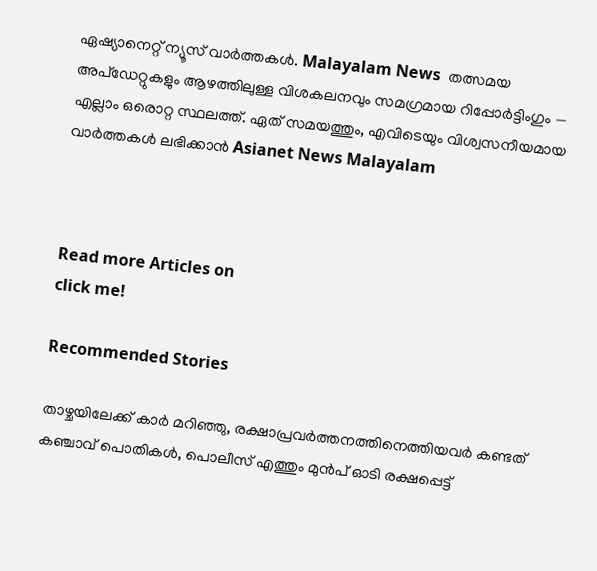ഏഷ്യാനെറ്റ് ന്യൂസ് വാർത്തകൾ. Malayalam News  തത്സമയ അപ്‌ഡേറ്റുകളും ആഴത്തിലുള്ള വിശകലനവും സമഗ്രമായ റിപ്പോർട്ടിംഗും — എല്ലാം ഒരൊറ്റ സ്ഥലത്ത്. ഏത് സമയത്തും, എവിടെയും വിശ്വസനീയമായ വാർത്തകൾ ലഭിക്കാൻ Asianet News Malayalam



Read more Articles on
click me!

Recommended Stories

താഴ്ചയിലേക്ക് കാർ മറിഞ്ഞു, രക്ഷാപ്രവർത്തനത്തിനെത്തിയവർ കണ്ടത് കഞ്ചാവ് പൊതികൾ, പൊലീസ് എത്തും മുൻപ് ഓടി രക്ഷപ്പെട്ട്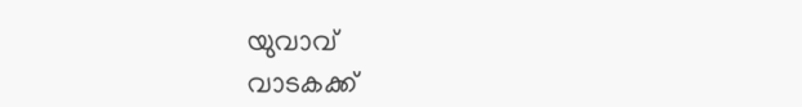യുവാവ്
വാടകക്ക്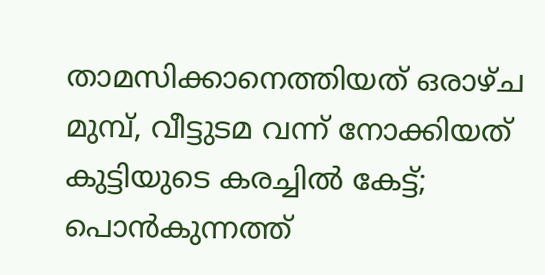താമസിക്കാനെത്തിയത് ഒരാഴ്ച മുമ്പ്, വീട്ടുടമ വന്ന് നോക്കിയത് കുട്ടിയുടെ കരച്ചിൽ കേട്ട്; പൊൻകുന്നത്ത്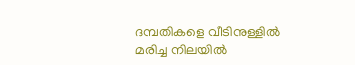ദമ്പതികളെ വീടിനുള്ളിൽ മരിച്ച നിലയിൽ